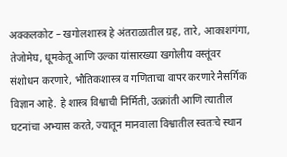अक्कलकोट – खगोलशास्त्र हे अंतराळातील ग्रह, तारे, आकाशगंगा, तेजोमेघ, धूमकेतू आणि उल्का यांसारख्या खगोलीय वस्तूंवर संशोधन करणारे, भौतिकशास्त्र व गणिताचा वापर करणारे नैसर्गिक विज्ञान आहे. हे शास्त्र विश्वाची निर्मिती, उत्क्रांती आणि त्यातील घटनांचा अभ्यास करते, ज्यातून मानवाला विश्वातील स्वतःचे स्थान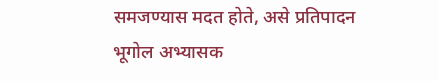समजण्यास मदत होते, असे प्रतिपादन भूगोल अभ्यासक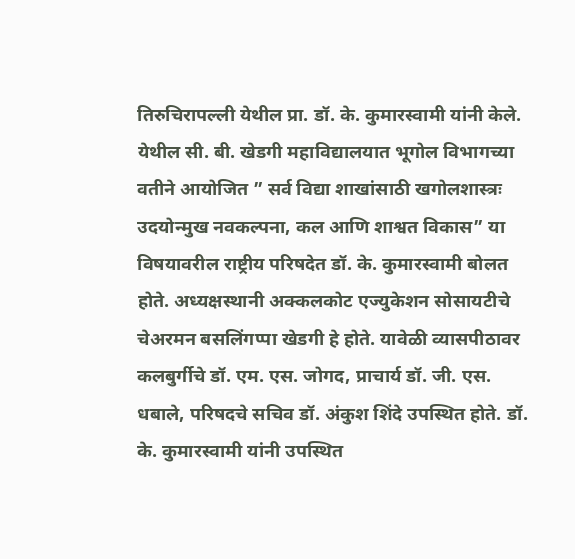तिरुचिरापल्ली येथील प्रा. डॉ. के. कुमारस्वामी यांनी केले.
येथील सी. बी. खेडगी महाविद्यालयात भूगोल विभागच्या वतीने आयोजित ” सर्व विद्या शाखांसाठी खगोलशास्त्रः उदयोन्मुख नवकल्पना, कल आणि शाश्वत विकास” या विषयावरील राष्ट्रीय परिषदेत डॉ. के. कुमारस्वामी बोलत होते. अध्यक्षस्थानी अक्कलकोट एज्युकेशन सोसायटीचे चेअरमन बसलिंगप्पा खेडगी हे होते. यावेळी व्यासपीठावर कलबुर्गीचे डॉ. एम. एस. जोगद, प्राचार्य डॉ. जी. एस. धबाले, परिषदचे सचिव डॉ. अंकुश शिंदे उपस्थित होते. डॉ. के. कुमारस्वामी यांनी उपस्थित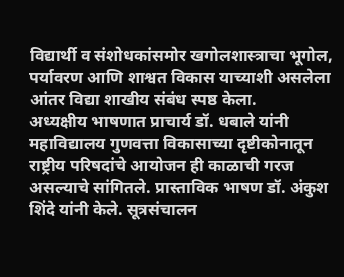विद्यार्थी व संशोधकांसमोर खगोलशास्त्राचा भूगोल, पर्यावरण आणि शाश्वत विकास याच्याशी असलेला आंतर विद्या शाखीय संबंध स्पष्ठ केला.
अध्यक्षीय भाषणात प्राचार्य डॉ. धबाले यांनी महाविद्यालय गुणवत्ता विकासाच्या दृष्टीकोनातून राष्ट्रीय परिषदांचे आयोजन ही काळाची गरज असल्याचे सांगितले. प्रास्ताविक भाषण डॉ. अंकुश शिंदे यांनी केले. सूत्रसंचालन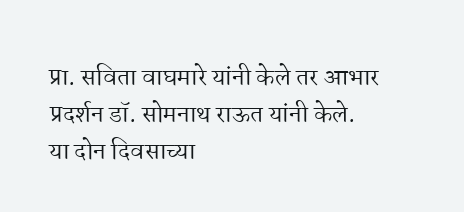प्रा. सविता वाघमारे यांनी केले तर आभार प्रदर्शन डॉ. सोमनाथ राऊत यांनी केले.
या दोन दिवसाच्या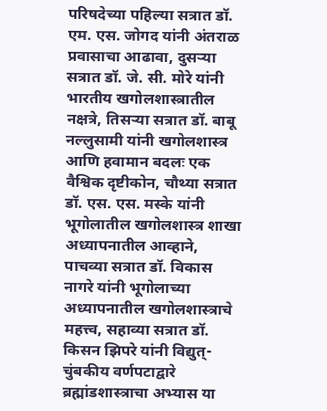परिषदेच्या पहिल्या सत्रात डॉ. एम. एस. जोगद यांनी अंतराळ प्रवासाचा आढावा, दुसऱ्या सत्रात डॉ. जे. सी. मोरे यांनी भारतीय खगोलशास्त्रातील नक्षत्रे, तिसऱ्या सत्रात डॉ. बाबू नल्लुसामी यांनी खगोलशास्त्र आणि हवामान बदलः एक वैश्विक दृष्टीकोन, चौथ्या सत्रात डॉ. एस. एस. मस्के यांनी भूगोलातील खगोलशास्त्र शाखा अध्यापनातील आव्हाने, पाचव्या सत्रात डॉ. विकास नागरे यांनी भूगोलाच्या अध्यापनातील खगोलशास्त्राचे महत्त्व, सहाव्या सत्रात डॉ. किसन झिपरे यांनी विद्युत्-चुंबकीय वर्णपटाद्वारे ब्रह्मांडशास्त्राचा अभ्यास या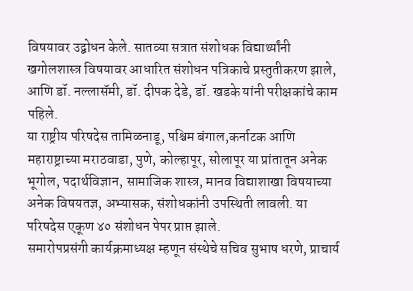विषयावर उद्बोधन केले. सातव्या सत्रात संशोधक विद्यार्थ्यांनी खगोलशास्त्र विषयावर आधारित संशोधन पत्रिकाचे प्रस्तुतीकरण झाले, आणि डॉ. नल्लासॅमी, डॉ. दीपक देडे, डॉ. खडके यांनी परीक्षकांचे काम पहिले.
या राष्ट्रीय परिषदेस तामिळनाडू, पश्चिम बंगाल,कर्नाटक आणि महाराष्ट्राच्या मराठवाडा, पुणे, कोल्हापूर, सोलापूर या प्रांतातून अनेक भूगोल, पदार्थविज्ञान, सामाजिक शास्त्र, मानव विद्याशाखा विषयाच्या अनेक विषयतज्ञ, अभ्यासक, संशोधकांनी उपस्थिती लावली. या परिषदेस एकूण ४० संशोधन पेपर प्राप्त झाले.
समारोपप्रसंगी कार्यक्रमाध्यक्ष म्हणून संस्थेचे सचिव सुभाष धरणे, प्राचार्य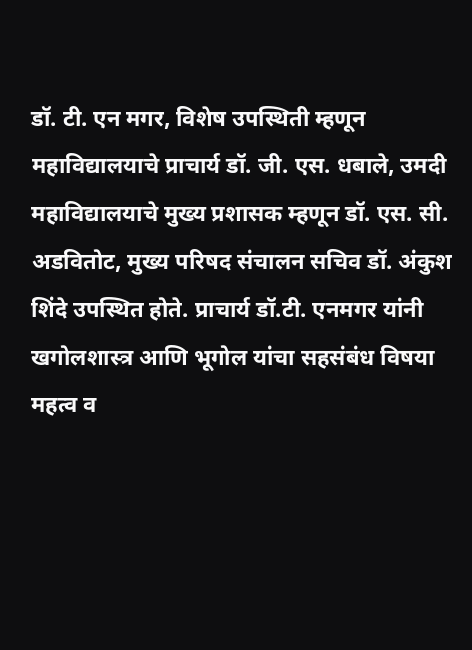डॉ. टी. एन मगर, विशेष उपस्थिती म्हणून महाविद्यालयाचे प्राचार्य डॉ. जी. एस. धबाले, उमदी महाविद्यालयाचे मुख्य प्रशासक म्हणून डॉ. एस. सी. अडवितोट, मुख्य परिषद संचालन सचिव डॉ. अंकुश शिंदे उपस्थित होते. प्राचार्य डॉ.टी. एनमगर यांनी खगोलशास्त्र आणि भूगोल यांचा सहसंबंध विषया महत्व व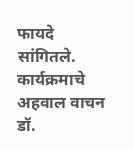फायदे सांगितले. कार्यक्रमाचे अहवाल वाचन डॉ.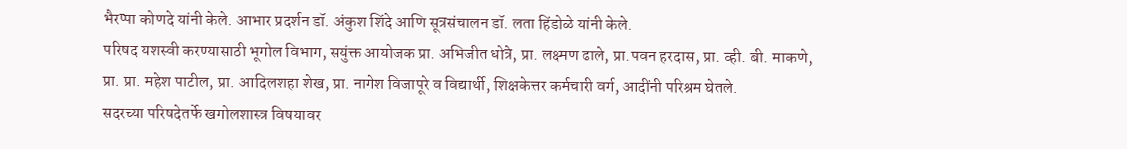भैरप्पा कोणदे यांनी केले. आभार प्रदर्शन डॉ. अंकुश शिंदे आणि सूत्रसंचालन डॉ. लता हिंडोळे यांनी केले.
परिषद यशस्वी करण्यासाठी भूगोल विभाग, सयुंक्त आयोजक प्रा. अभिजीत धोत्रे, प्रा. लक्ष्मण ढाले, प्रा.पवन हरदास, प्रा. व्ही. बी. माकणे, प्रा. प्रा. महेश पाटील, प्रा. आदिलशहा शेख, प्रा. नागेश विजापूरे व विद्यार्थी, शिक्षकेत्तर कर्मचारी वर्ग, आदींनी परिश्रम घेतले.
सदरच्या परिषदेतर्फे खगोलशास्त्र विषयावर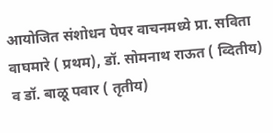आयोजित संशोधन पेपर वाचनमध्ये प्रा. सविता वाघमारे ( प्रथम), डॉ. सोमनाथ राऊत ( व्दितीय) व डॉ. बाळू पवार ( तृतीय)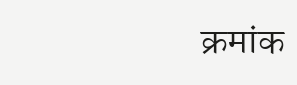क्रमांक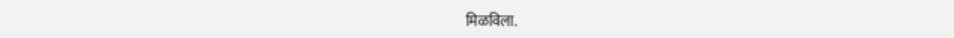मिळविला.